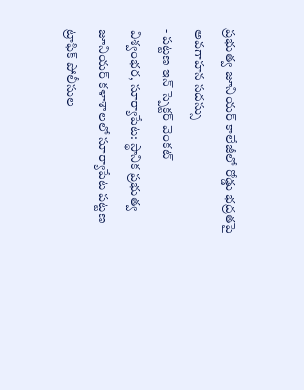ప్రభుత్వ జూనియర్ కాలేజీలో రోడ్డు భద్రతపై అవగాహన సదస్సు
- పట్టణ ఇన్ స్పెక్టర్ వెంకట్
విశ్వంభర, సూర్యాపేట: స్థానిక ప్రభుత్వ జూనియర్ కళాశాలలో సూర్యాపేట పట్టణ ట్రాఫిక్ పోలీసుల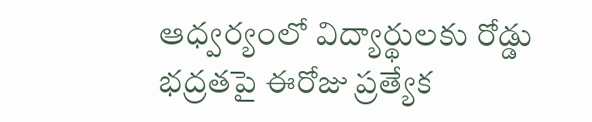ఆధ్వర్యంలో విద్యార్థులకు రోడ్డు భద్రతపై ఈరోజు ప్రత్యేక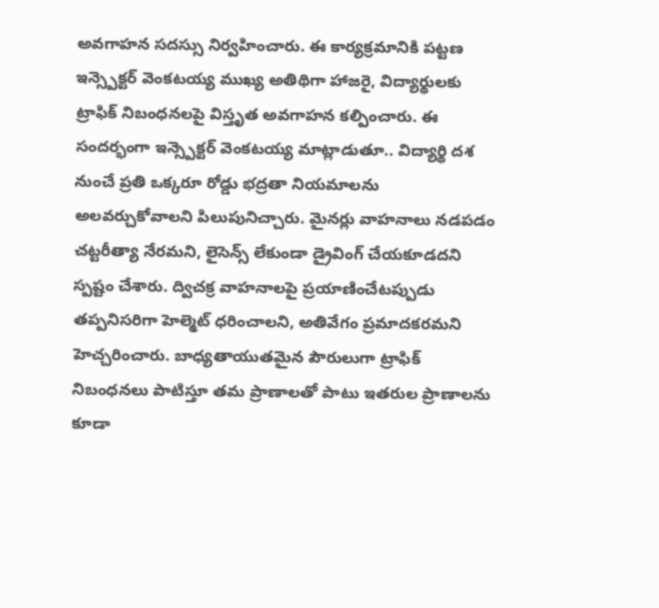అవగాహన సదస్సు నిర్వహించారు. ఈ కార్యక్రమానికి పట్టణ ఇన్స్పెక్టర్ వెంకటయ్య ముఖ్య అతిథిగా హాజరై, విద్యార్థులకు ట్రాఫిక్ నిబంధనలపై విస్తృత అవగాహన కల్పించారు. ఈ సందర్భంగా ఇన్స్పెక్టర్ వెంకటయ్య మాట్లాడుతూ.. విద్యార్థి దశ నుంచే ప్రతి ఒక్కరూ రోడ్డు భద్రతా నియమాలను అలవర్చుకోవాలని పిలుపునిచ్చారు. మైనర్లు వాహనాలు నడపడం చట్టరీత్యా నేరమని, లైసెన్స్ లేకుండా డ్రైవింగ్ చేయకూడదని స్పష్టం చేశారు. ద్విచక్ర వాహనాలపై ప్రయాణించేటప్పుడు తప్పనిసరిగా హెల్మెట్ ధరించాలని, అతివేగం ప్రమాదకరమని హెచ్చరించారు. బాధ్యతాయుతమైన పౌరులుగా ట్రాఫిక్ నిబంధనలు పాటిస్తూ తమ ప్రాణాలతో పాటు ఇతరుల ప్రాణాలను కూడా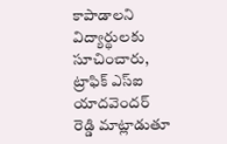కాపాడాలని విద్యార్థులకు సూచించారు, ట్రాఫిక్ ఎస్ఐ యాదవెందర్ రెడ్డి మాట్లాడుతూ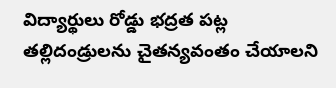విద్యార్థులు రోడ్డు భద్రత పట్ల తల్లిదండ్రులను చైతన్యవంతం చేయాలని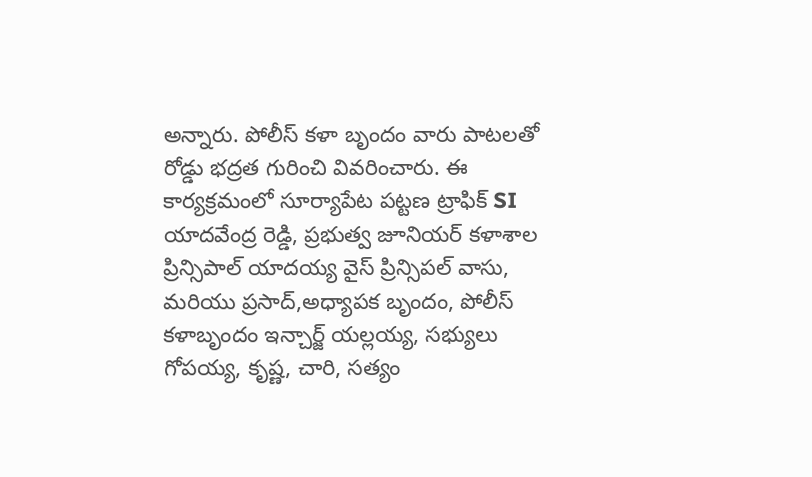అన్నారు. పోలీస్ కళా బృందం వారు పాటలతో రోడ్డు భద్రత గురించి వివరించారు. ఈ కార్యక్రమంలో సూర్యాపేట పట్టణ ట్రాఫిక్ SI యాదవేంద్ర రెడ్డి, ప్రభుత్వ జూనియర్ కళాశాల ప్రిన్సిపాల్ యాదయ్య వైస్ ప్రిన్సిపల్ వాసు, మరియు ప్రసాద్,అధ్యాపక బృందం, పోలీస్ కళాబృందం ఇన్చార్జ్ యల్లయ్య, సభ్యులు గోపయ్య, కృష్ణ, చారి, సత్యం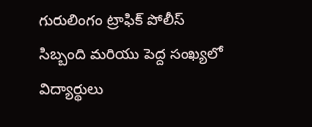గురులింగం ట్రాఫిక్ పోలీస్ సిబ్బంది మరియు పెద్ద సంఖ్యలో విద్యార్థులు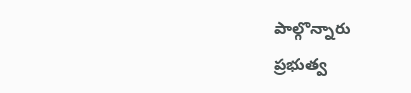పాల్గొన్నారు
ప్రభుత్వ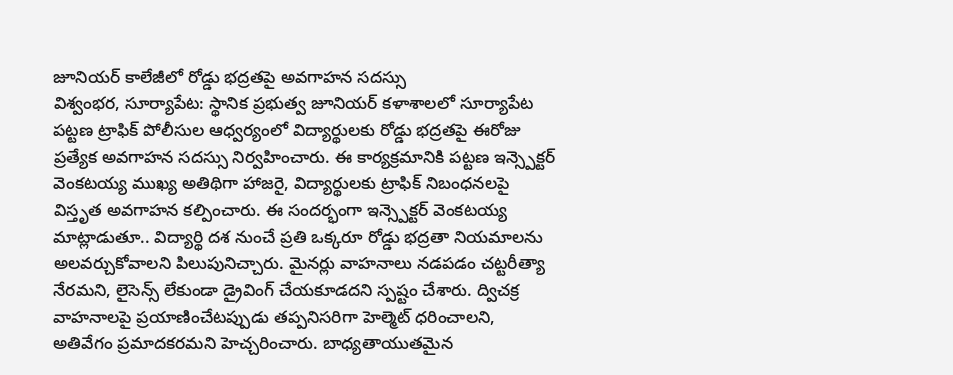జూనియర్ కాలేజీలో రోడ్డు భద్రతపై అవగాహన సదస్సు
విశ్వంభర, సూర్యాపేట: స్థానిక ప్రభుత్వ జూనియర్ కళాశాలలో సూర్యాపేట పట్టణ ట్రాఫిక్ పోలీసుల ఆధ్వర్యంలో విద్యార్థులకు రోడ్డు భద్రతపై ఈరోజు ప్రత్యేక అవగాహన సదస్సు నిర్వహించారు. ఈ కార్యక్రమానికి పట్టణ ఇన్స్పెక్టర్ వెంకటయ్య ముఖ్య అతిథిగా హాజరై, విద్యార్థులకు ట్రాఫిక్ నిబంధనలపై విస్తృత అవగాహన కల్పించారు. ఈ సందర్భంగా ఇన్స్పెక్టర్ వెంకటయ్య మాట్లాడుతూ.. విద్యార్థి దశ నుంచే ప్రతి ఒక్కరూ రోడ్డు భద్రతా నియమాలను అలవర్చుకోవాలని పిలుపునిచ్చారు. మైనర్లు వాహనాలు నడపడం చట్టరీత్యా నేరమని, లైసెన్స్ లేకుండా డ్రైవింగ్ చేయకూడదని స్పష్టం చేశారు. ద్విచక్ర వాహనాలపై ప్రయాణించేటప్పుడు తప్పనిసరిగా హెల్మెట్ ధరించాలని, అతివేగం ప్రమాదకరమని హెచ్చరించారు. బాధ్యతాయుతమైన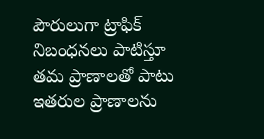పౌరులుగా ట్రాఫిక్ నిబంధనలు పాటిస్తూ తమ ప్రాణాలతో పాటు ఇతరుల ప్రాణాలను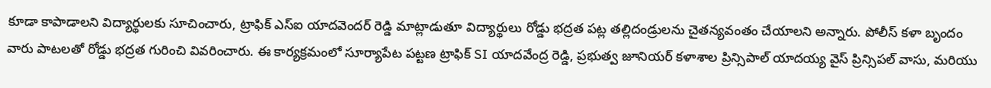కూడా కాపాడాలని విద్యార్థులకు సూచించారు, ట్రాఫిక్ ఎస్ఐ యాదవెందర్ రెడ్డి మాట్లాడుతూ విద్యార్థులు రోడ్డు భద్రత పట్ల తల్లిదండ్రులను చైతన్యవంతం చేయాలని అన్నారు. పోలీస్ కళా బృందం వారు పాటలతో రోడ్డు భద్రత గురించి వివరించారు. ఈ కార్యక్రమంలో సూర్యాపేట పట్టణ ట్రాఫిక్ SI యాదవేంద్ర రెడ్డి, ప్రభుత్వ జూనియర్ కళాశాల ప్రిన్సిపాల్ యాదయ్య వైస్ ప్రిన్సిపల్ వాసు, మరియు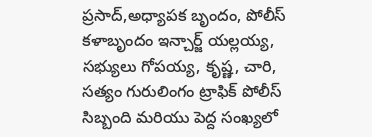ప్రసాద్,అధ్యాపక బృందం, పోలీస్ కళాబృందం ఇన్చార్జ్ యల్లయ్య, సభ్యులు గోపయ్య, కృష్ణ, చారి, సత్యం గురులింగం ట్రాఫిక్ పోలీస్ సిబ్బంది మరియు పెద్ద సంఖ్యలో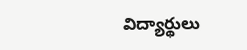విద్యార్థులు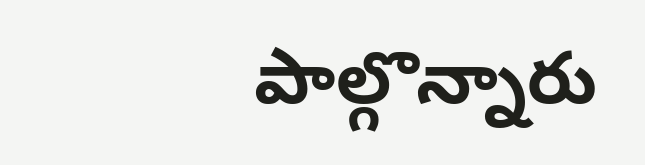పాల్గొన్నారు